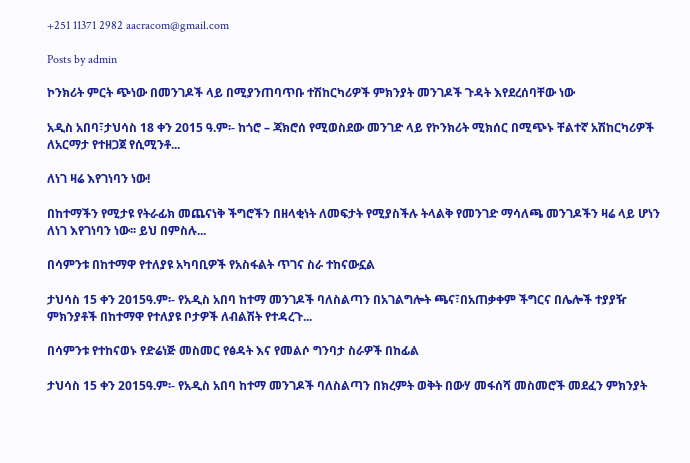+251 11371 2982 aacracom@gmail.com

Posts by admin

ኮንክሪት ምርት ጭነው በመንገዶች ላይ በሚያንጠባጥቡ ተሽከርካሪዎች ምክንያት መንገዶች ጉዳት እየደረሰባቸው ነው

አዲስ አበባ፣ታህሳስ 18 ቀን 2015 ዓ.ም፡- ከጎሮ – ጃክሮሰ የሚወስደው መንገድ ላይ የኮንክሪት ሚክሰር በሚጭኑ ቸልተኛ አሽከርካሪዎች ለአርማታ የተዘጋጀ የሲሚንቶ...

ለነገ ዛሬ እየገነባን ነው!

በከተማችን የሚታዩ የትራፊክ መጨናነቅ ችግሮችን በዘላቂነት ለመፍታት የሚያስችሉ ትላልቅ የመንገድ ማሳለጫ መንገዶችን ዛሬ ላይ ሆነን ለነገ እየገነባን ነው፡፡ ይህ በምስሉ...

በሳምንቱ በከተማዋ የተለያዩ አካባቢዎች የአስፋልት ጥገና ስራ ተከናውኗል

ታህሳስ 15 ቀን 2015ዓ.ም፡- የአዲስ አበባ ከተማ መንገዶች ባለስልጣን በአገልግሎት ጫና፣በአጠቃቀም ችግርና በሌሎች ተያያዥ ምክንያቶች በከተማዋ የተለያዩ ቦታዎች ለብልሽት የተዳረጉ...

በሳምንቱ የተከናወኑ የድሬነጅ መስመር የፅዳት እና የመልሶ ግንባታ ስራዎች በከፊል

ታህሳስ 15 ቀን 2015ዓ.ም፡- የአዲስ አበባ ከተማ መንገዶች ባለስልጣን በክረምት ወቅት በውሃ መፋሰሻ መስመሮች መደፈን ምክንያት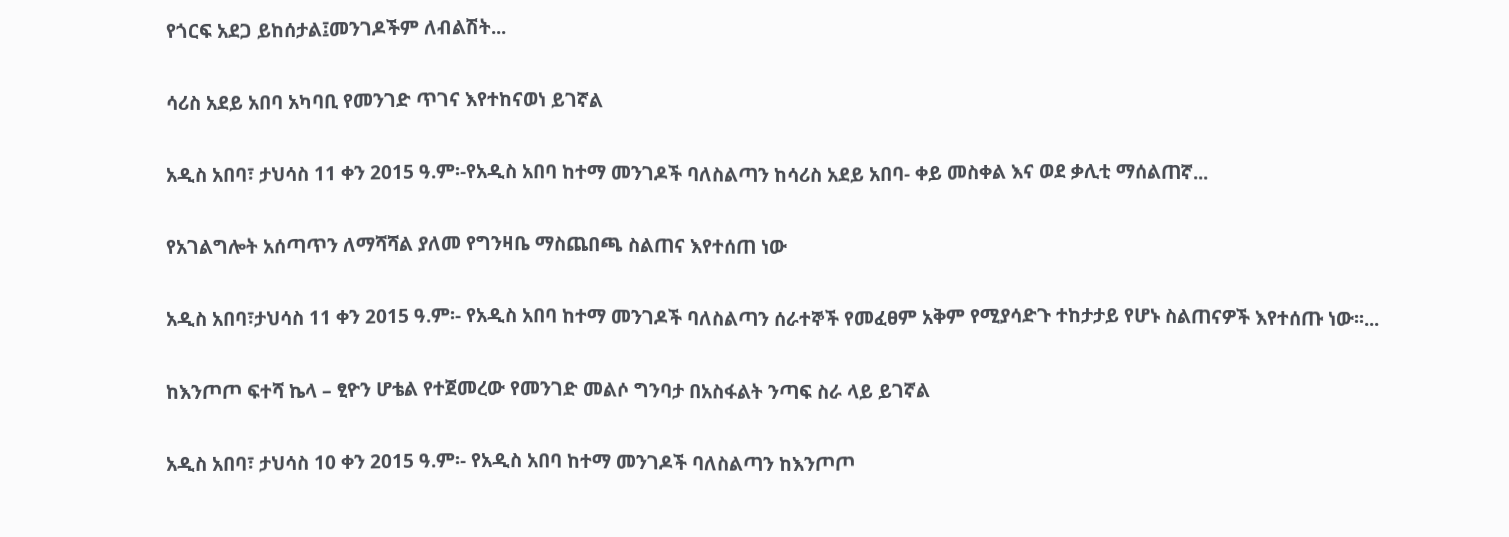የጎርፍ አደጋ ይከሰታል፤መንገዶችም ለብልሽት...

ሳሪስ አደይ አበባ አካባቢ የመንገድ ጥገና እየተከናወነ ይገኛል

አዲስ አበባ፣ ታህሳስ 11 ቀን 2015 ዓ.ም፡-የአዲስ አበባ ከተማ መንገዶች ባለስልጣን ከሳሪስ አደይ አበባ- ቀይ መስቀል እና ወደ ቃሊቲ ማሰልጠኛ...

የአገልግሎት አሰጣጥን ለማሻሻል ያለመ የግንዛቤ ማስጨበጫ ስልጠና እየተሰጠ ነው

አዲስ አበባ፣ታህሳስ 11 ቀን 2015 ዓ.ም፡- የአዲስ አበባ ከተማ መንገዶች ባለስልጣን ሰራተኞች የመፈፀም አቅም የሚያሳድጉ ተከታታይ የሆኑ ስልጠናዎች እየተሰጡ ነው፡፡...

ከእንጦጦ ፍተሻ ኬላ – ፂዮን ሆቴል የተጀመረው የመንገድ መልሶ ግንባታ በአስፋልት ንጣፍ ስራ ላይ ይገኛል

አዲስ አበባ፣ ታህሳስ 10 ቀን 2015 ዓ.ም፡- የአዲስ አበባ ከተማ መንገዶች ባለስልጣን ከእንጦጦ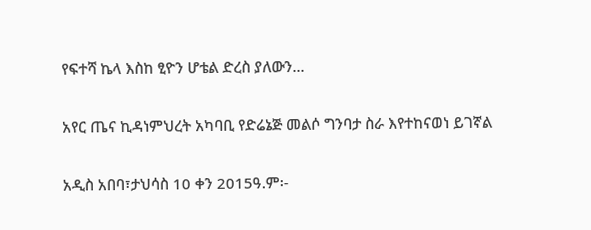የፍተሻ ኬላ እስከ ፂዮን ሆቴል ድረስ ያለውን...

አየር ጤና ኪዳነምህረት አካባቢ የድሬኔጅ መልሶ ግንባታ ስራ እየተከናወነ ይገኛል

አዲስ አበባ፣ታህሳስ 10 ቀን 2015ዓ.ም፡-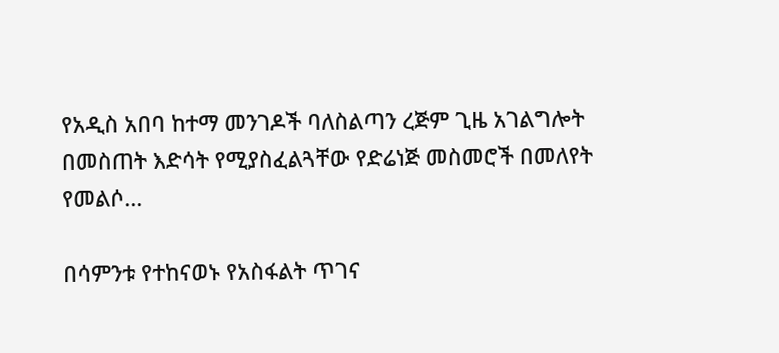የአዲስ አበባ ከተማ መንገዶች ባለስልጣን ረጅም ጊዜ አገልግሎት በመስጠት እድሳት የሚያስፈልጓቸው የድሬነጅ መስመሮች በመለየት የመልሶ...

በሳምንቱ የተከናወኑ የአስፋልት ጥገና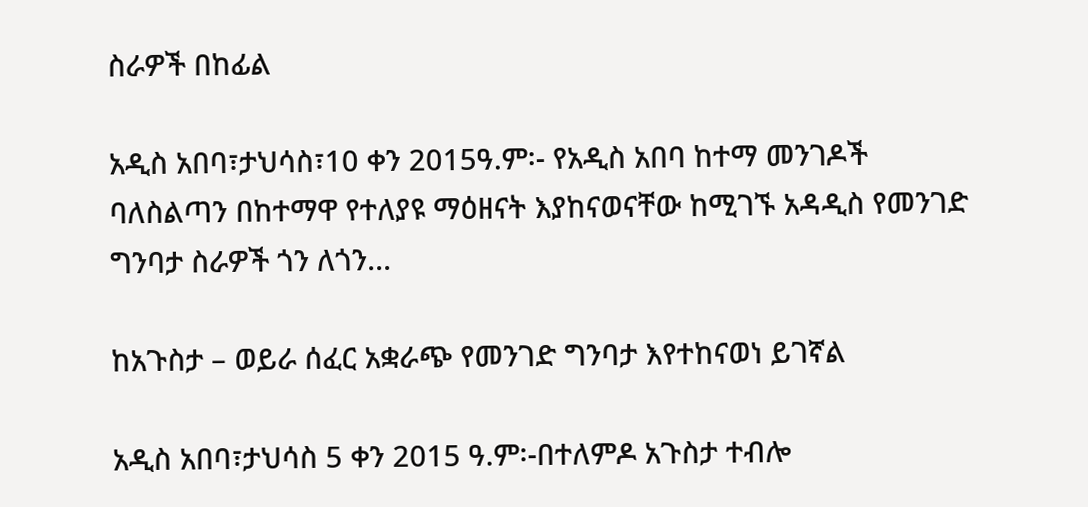ስራዎች በከፊል

አዲስ አበባ፣ታህሳስ፣10 ቀን 2015ዓ.ም፡- የአዲስ አበባ ከተማ መንገዶች ባለስልጣን በከተማዋ የተለያዩ ማዕዘናት እያከናወናቸው ከሚገኙ አዳዲስ የመንገድ ግንባታ ስራዎች ጎን ለጎን...

ከአጉስታ – ወይራ ሰፈር አቋራጭ የመንገድ ግንባታ እየተከናወነ ይገኛል

አዲስ አበባ፣ታህሳስ 5 ቀን 2015 ዓ.ም፡-በተለምዶ አጉስታ ተብሎ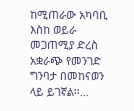ከሚጠራው አካባቢ እስከ ወይራ መጋጠሚያ ድረስ አቋራጭ የመንገድ ግንባታ በመከናወን ላይ ይገኛል፡፡...